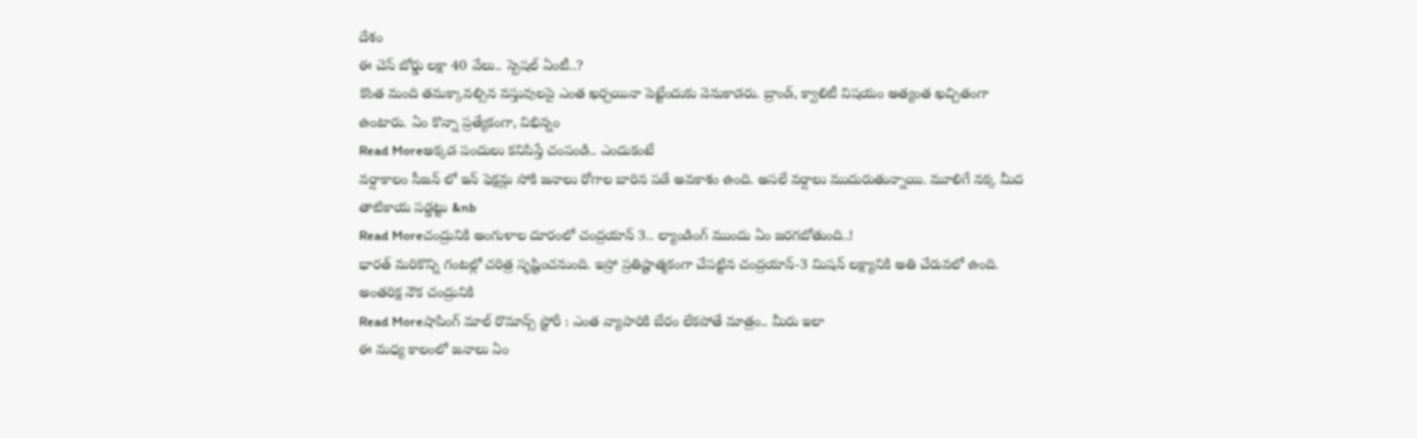దేశం
ఈ చెస్ బోర్డు లక్షా 40 వేలు.. స్పెషల్ ఏంటీ..?
కొంత మంది తమక్కావల్సిన వస్తువులపై ఎంత ఖర్చయినా పెట్టేందుకు వెనుకాడరు. బ్రాండ్, క్వాలిటీ విషయం అత్యంత ఖచ్చితంగా ఉంటారు. ఏం కొన్నా ప్రత్యేకంగా, విభిన్నం
Read Moreఅక్కడ పందులు కనిపిస్తే చంపండి.. ఎందుకంటే
వర్షాకాలం సీజన్ లో ఇన్ ఫెక్షన్లు సోకి జనాలు రోగాల బారిన పడే అవకాశం ఉంది. అసలే వర్షాలు ముదురుతున్నాయి. మూలిగే నక్క మీద తాటికాయ పడ్డట్టు &nb
Read Moreచంద్రునికి అంగుళాల దూరంలో చంద్రయాన్ 3.. ల్యాండింగ్ ముందు ఏం జరగబోతుంది..!
భారత్ మరికొన్ని గంటల్లో చరిత్ర సృష్టించనుంది. ఇస్రో ప్రతిష్టాత్మకంగా చేపట్టిన చంద్రయాన్-3 మిషన్ లక్ష్యానికి అతి చేరువలో ఉంది. అంతరిక్ష నౌక చంద్రునికి
Read Moreషాపింగ్ మాల్ రొమాన్స్ స్టోరీ : ఎంత వ్యాపారికి బేరం లేకపోతే మాత్రం.. మీరు ఇలా
ఈ మధ్య కాలంలో జనాలు ఏం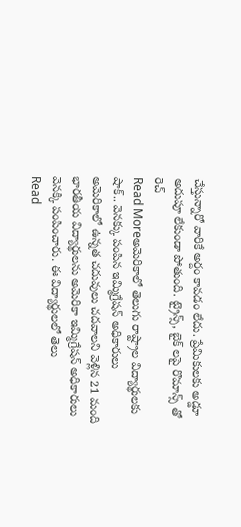చేస్తున్నారో వారికే అర్దం కావడం లేదు. ప్రేమికులకు అడ్డూ అదుపూ లేకుండా పోతుంది. ట్రైన్స్, బైక్ లపై రొమాన్స్ తో రెచ్
Read Moreఅమెరికాలో తెలుగు రాష్ట్రాల విద్యార్థులకు షాక్.. వెనక్కు పంపిన ఇమ్మిగ్రేషన్ అధికారులు
అమెరికాలో ఉన్నత చదువులు చదవాలని వెళ్లిన 21 మంది భారతీయ విద్యార్థులను అమెరికా ఇమ్మిగ్రేషన్ అధికారులు వెనక్కి పంపించారు. ఈ విద్యార్థులలో తెలు
Read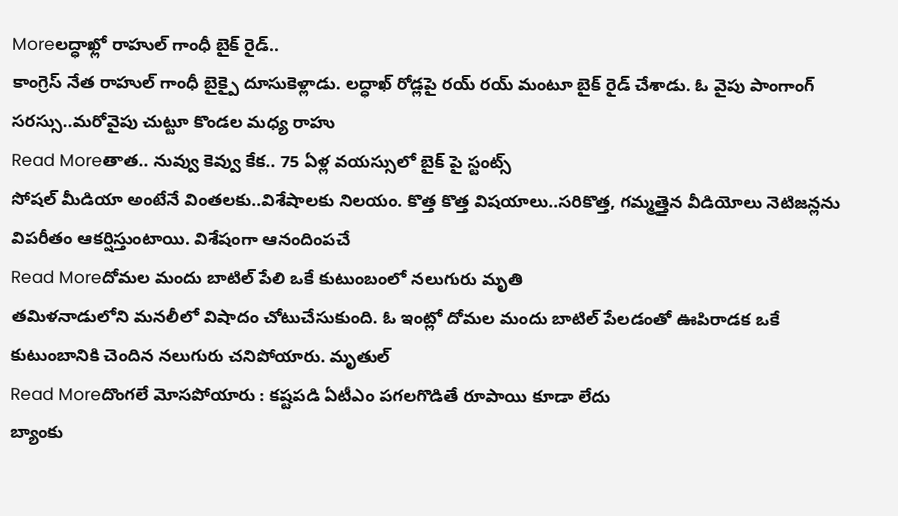Moreలద్ధాఖ్లో రాహుల్ గాంధీ బైక్ రైడ్..
కాంగ్రెస్ నేత రాహుల్ గాంధీ బైక్పై దూసుకెళ్లాడు. లద్ధాఖ్ రోడ్లపై రయ్ రయ్ మంటూ బైక్ రైడ్ చేశాడు. ఓ వైపు పాంగాంగ్ సరస్సు..మరోవైపు చుట్టూ కొండల మధ్య రాహు
Read Moreతాత.. నువ్వు కెవ్వు కేక.. 75 ఏళ్ల వయస్సులో బైక్ పై స్టంట్స్
సోషల్ మీడియా అంటేనే వింతలకు..విశేషాలకు నిలయం. కొత్త కొత్త విషయాలు..సరికొత్త, గమ్మత్తైన వీడియోలు నెటిజన్లను విపరీతం ఆకర్షిస్తుంటాయి. విశేషంగా ఆనందింపచే
Read Moreదోమల మందు బాటిల్ పేలి ఒకే కుటుంబంలో నలుగురు మృతి
తమిళనాడులోని మనలీలో విషాదం చోటుచేసుకుంది. ఓ ఇంట్లో దోమల మందు బాటిల్ పేలడంతో ఊపిరాడక ఒకే కుటుంబానికి చెందిన నలుగురు చనిపోయారు. మృతుల్
Read Moreదొంగలే మోసపోయారు : కష్టపడి ఏటీఎం పగలగొడితే రూపాయి కూడా లేదు
బ్యాంకు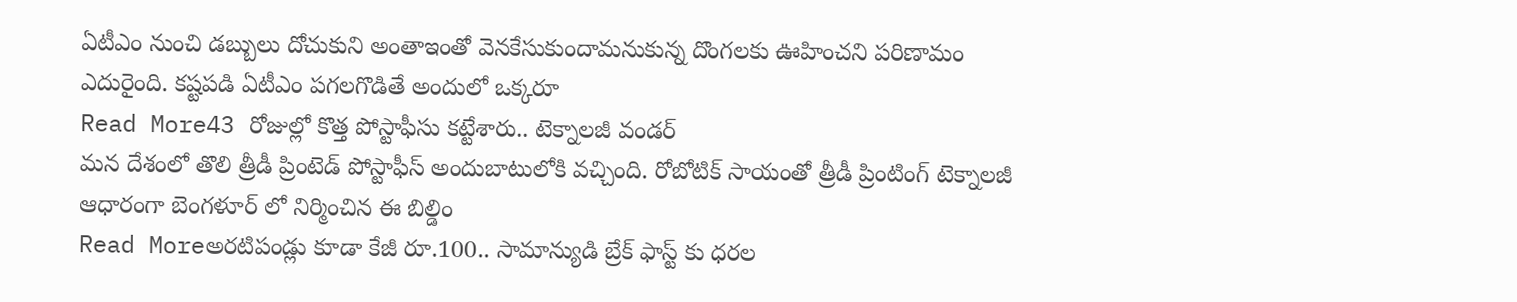ఏటీఎం నుంచి డబ్బులు దోచుకుని అంతాఇంతో వెనకేసుకుందామనుకున్న దొంగలకు ఊహించని పరిణామం ఎదురైంది. కష్టపడి ఏటీఎం పగలగొడితే అందులో ఒక్కరూ
Read More43 రోజుల్లో కొత్త పోస్టాఫీసు కట్టేశారు.. టెక్నాలజీ వండర్
మన దేశంలో తొలి త్రీడీ ప్రింటెడ్ పోస్టాఫీస్ అందుబాటులోకి వచ్చింది. రోబోటిక్ సాయంతో త్రీడీ ప్రింటింగ్ టెక్నాలజీ ఆధారంగా బెంగళూర్ లో నిర్మించిన ఈ బిల్డిం
Read Moreఅరటిపండ్లు కూడా కేజీ రూ.100.. సామాన్యుడి బ్రేక్ ఫాస్ట్ కు ధరల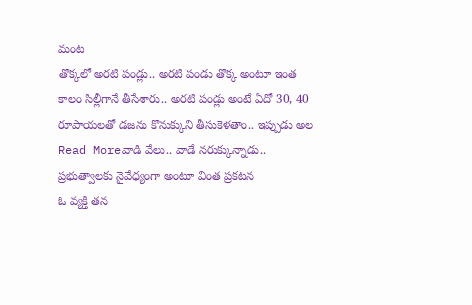మంట
తొక్కలో అరటి పండ్లు.. అరటి పండు తొక్క అంటూ ఇంత కాలం సిల్లీగానే తీసేశారు.. అరటి పండ్లు అంటే ఏదో 30, 40 రూపాయలతో డజను కొనుక్కుని తీసుకెళతాం.. ఇప్పుడు అల
Read Moreవాడి వేలు.. వాడే నరుక్కున్నాడు.. ప్రభుత్వాలకు నైవేధ్యంగా అంటూ వింత ప్రకటన
ఓ వ్యక్తి తన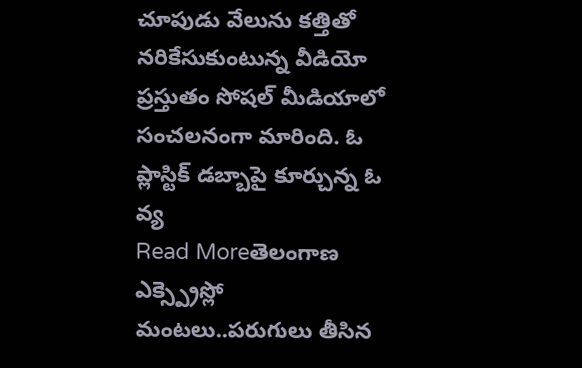చూపుడు వేలును కత్తితో నరికేసుకుంటున్న వీడియో ప్రస్తుతం సోషల్ మీడియాలో సంచలనంగా మారింది. ఓ ప్లాస్టిక్ డబ్బాపై కూర్చున్న ఓ వ్య
Read Moreతెలంగాణ ఎక్స్ప్రెస్లో మంటలు..పరుగులు తీసిన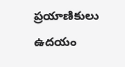ప్రయాణికులు
ఉదయం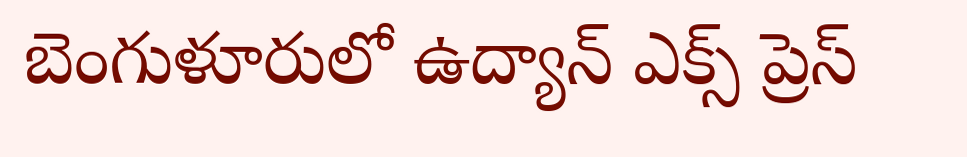బెంగుళూరులో ఉద్యాన్ ఎక్స్ ప్రెస్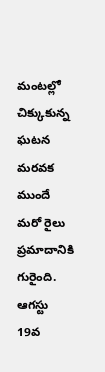మంటల్లో చిక్కుకున్న ఘటన మరవక ముందే మరో రైలు ప్రమాదానికి గురైంది. ఆగస్టు 19వ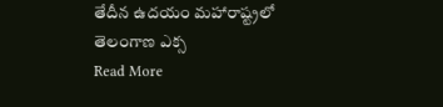తేదీన ఉదయం మహారాష్ట్రలో తెలంగాణ ఎక్స
Read More